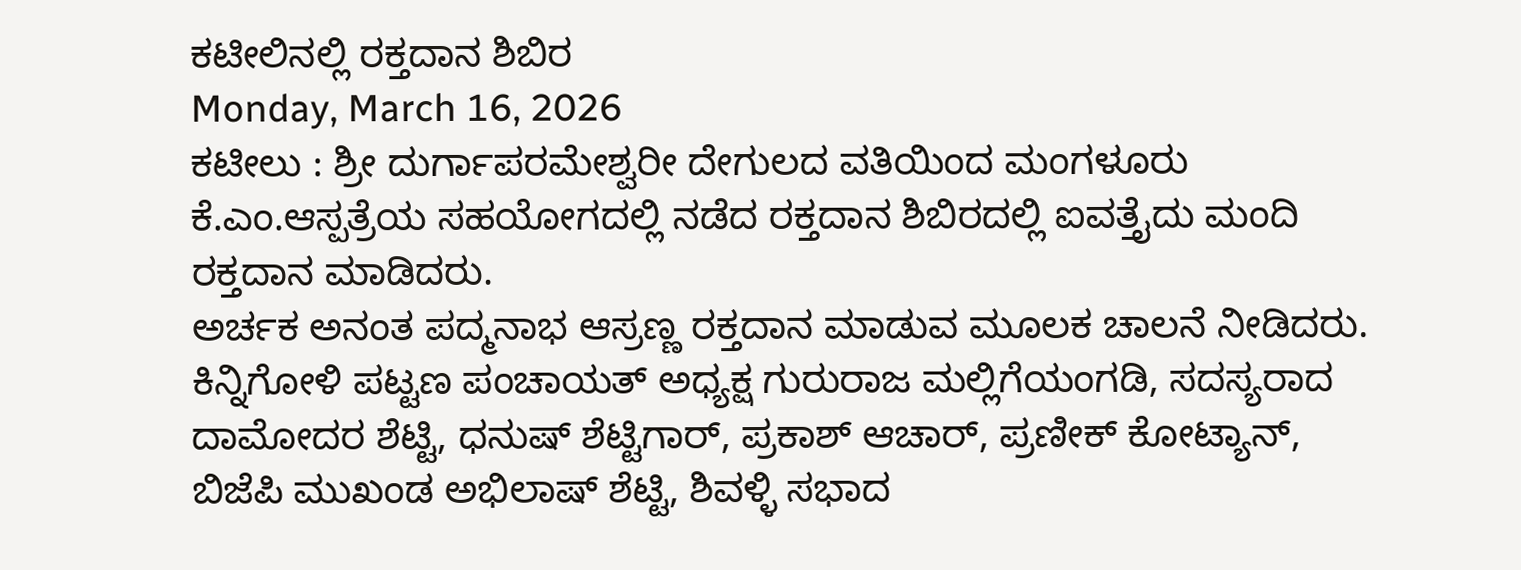ಕಟೀಲಿನಲ್ಲಿ ರಕ್ತದಾನ ಶಿಬಿರ
Monday, March 16, 2026
ಕಟೀಲು : ಶ್ರೀ ದುರ್ಗಾಪರಮೇಶ್ವರೀ ದೇಗುಲದ ವತಿಯಿಂದ ಮಂಗಳೂರು ಕೆ.ಎಂ.ಆಸ್ಪತ್ರೆಯ ಸಹಯೋಗದಲ್ಲಿ ನಡೆದ ರಕ್ತದಾನ ಶಿಬಿರದಲ್ಲಿ ಐವತ್ತೈದು ಮಂದಿ ರಕ್ತದಾನ ಮಾಡಿದರು.
ಅರ್ಚಕ ಅನಂತ ಪದ್ಮನಾಭ ಆಸ್ರಣ್ಣ ರಕ್ತದಾನ ಮಾಡುವ ಮೂಲಕ ಚಾಲನೆ ನೀಡಿದರು. ಕಿನ್ನಿಗೋಳಿ ಪಟ್ಟಣ ಪಂಚಾಯತ್ ಅಧ್ಯಕ್ಷ ಗುರುರಾಜ ಮಲ್ಲಿಗೆಯಂಗಡಿ, ಸದಸ್ಯರಾದ ದಾಮೋದರ ಶೆಟ್ಟಿ, ಧನುಷ್ ಶೆಟ್ಟಿಗಾರ್, ಪ್ರಕಾಶ್ ಆಚಾರ್, ಪ್ರಣೀಕ್ ಕೋಟ್ಯಾನ್, ಬಿಜೆಪಿ ಮುಖಂಡ ಅಭಿಲಾಷ್ ಶೆಟ್ಟಿ, ಶಿವಳ್ಳಿ ಸಭಾದ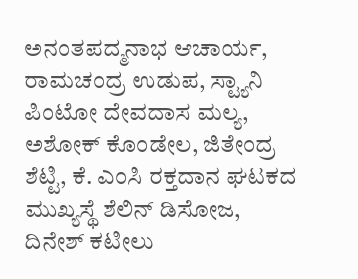ಅನಂತಪದ್ಮನಾಭ ಆಚಾರ್ಯ, ರಾಮಚಂದ್ರ ಉಡುಪ, ಸ್ಟ್ಯಾನಿ ಪಿಂಟೋ ದೇವದಾಸ ಮಲ್ಯ, ಅಶೋಕ್ ಕೊಂಡೇಲ, ಜಿತೇಂದ್ರ ಶೆಟ್ಟಿ, ಕೆ. ಎಂಸಿ ರಕ್ತದಾನ ಘಟಕದ ಮುಖ್ಯಸ್ಥೆ ಶೆಲಿನ್ ಡಿಸೋಜ, ದಿನೇಶ್ ಕಟೀಲು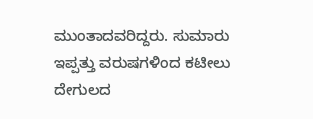ಮುಂತಾದವರಿದ್ದರು. ಸುಮಾರು ಇಪ್ಪತ್ತು ವರುಷಗಳಿಂದ ಕಟೀಲು ದೇಗುಲದ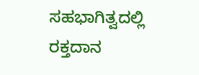ಸಹಭಾಗಿತ್ವದಲ್ಲಿ ರಕ್ತದಾನ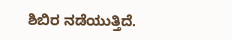ಶಿಬಿರ ನಡೆಯುತ್ತಿದೆ.